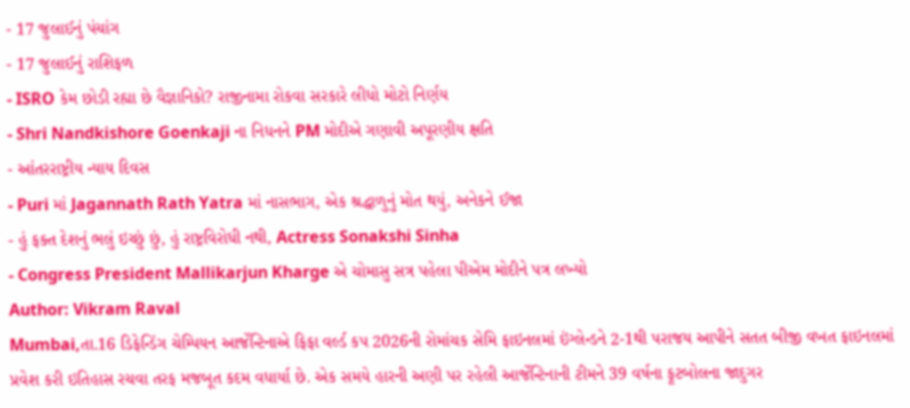- 17 જુલાઈનું પંચાંગ
- 17 જુલાઈનું રાશિફળ
- ISRO કેમ છોડી રહ્યા છે વૈજ્ઞાનિકો? રાજીનામા રોકવા સરકારે લીધો મોટો નિર્ણય
- Shri Nandkishore Goenkaji ના નિધનને PM મોદીએ ગણાવી અપૂરણીય ક્ષતિ
- આંતરરાષ્ટ્રીય ન્યાય દિવસ
- Puri માં Jagannath Rath Yatra માં નાસભાગ, એક શ્રદ્ધાળુનું મોત થયું, અનેકને ઈજા
- હું ફક્ત દેશનું ભલું ઇચ્છું છું, હું રાષ્ટ્રવિરોધી નથી, Actress Sonakshi Sinha
- Congress President Mallikarjun Kharge એ ચોમાસુ સત્ર પહેલા પીએમ મોદીને પત્ર લખ્યો
Author: Vikram Raval
Mumbai,તા.16 ડિફેન્ડિંગ ચેમ્પિયન આર્જેન્ટિનાએ ફિફા વર્લ્ડ કપ 2026ની રોમાંચક સેમિ ફાઇનલમાં ઇંગ્લેન્ડને 2-1થી પરાજય આપીને સતત બીજી વખત ફાઇનલમાં પ્રવેશ કરી ઇતિહાસ રચવા તરફ મજબૂત કદમ વધાર્યા છે. એક સમયે હારની અણી પર રહેલી આર્જેન્ટિનાની ટીમને 39 વર્ષના ફૂટબોલના જાદુગર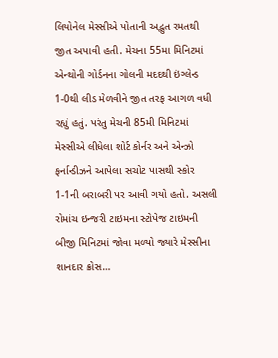લિયોનેલ મેસ્સીએ પોતાની અદ્ભુત રમતથી જીત અપાવી હતી. મેચના 55મા મિનિટમાં એન્થોની ગોર્ડનના ગોલની મદદથી ઇંગ્લેન્ડ 1-0થી લીડ મેળવીને જીત તરફ આગળ વધી રહ્યું હતું. પરંતુ મેચની 85મી મિનિટમાં મેસ્સીએ લીધેલા શોર્ટ કોર્નર અને એન્ઝો ફર્નાન્ડીઝને આપેલા સચોટ પાસથી સ્કોર 1-1ની બરાબરી પર આવી ગયો હતો. અસલી રોમાંચ ઇન્જરી ટાઇમના સ્ટોપેજ ટાઇમની બીજી મિનિટમાં જોવા મળ્યો જ્યારે મેસ્સીના શાનદાર ક્રોસ…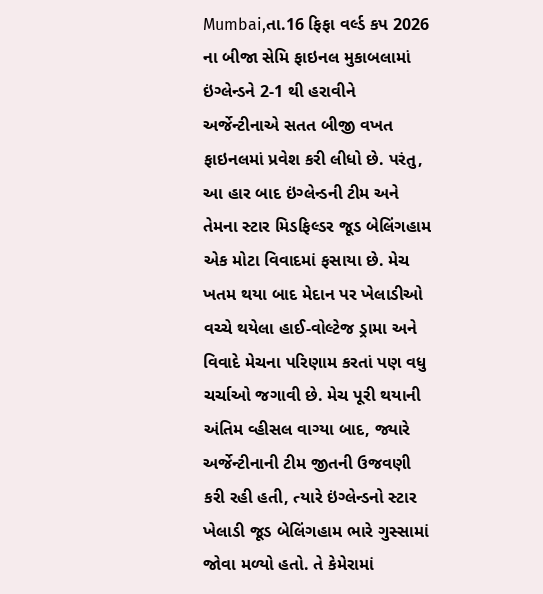Mumbai,તા.16 ફિફા વર્લ્ડ કપ 2026 ના બીજા સેમિ ફાઇનલ મુકાબલામાં ઇંગ્લેન્ડને 2-1 થી હરાવીને અર્જેન્ટીનાએ સતત બીજી વખત ફાઇનલમાં પ્રવેશ કરી લીધો છે. પરંતુ, આ હાર બાદ ઇંગ્લેન્ડની ટીમ અને તેમના સ્ટાર મિડફિલ્ડર જૂડ બેલિંગહામ એક મોટા વિવાદમાં ફસાયા છે. મેચ ખતમ થયા બાદ મેદાન પર ખેલાડીઓ વચ્ચે થયેલા હાઈ-વોલ્ટેજ ડ્રામા અને વિવાદે મેચના પરિણામ કરતાં પણ વધુ ચર્ચાઓ જગાવી છે. મેચ પૂરી થયાની અંતિમ વ્હીસલ વાગ્યા બાદ, જ્યારે અર્જેન્ટીનાની ટીમ જીતની ઉજવણી કરી રહી હતી, ત્યારે ઇંગ્લેન્ડનો સ્ટાર ખેલાડી જૂડ બેલિંગહામ ભારે ગુસ્સામાં જોવા મળ્યો હતો. તે કેમેરામાં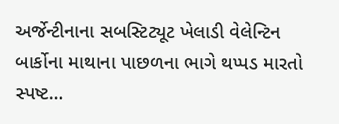અર્જેન્ટીનાના સબસ્ટિટ્યૂટ ખેલાડી વેલેન્ટિન બાર્કોના માથાના પાછળના ભાગે થપ્પડ મારતો સ્પષ્ટ…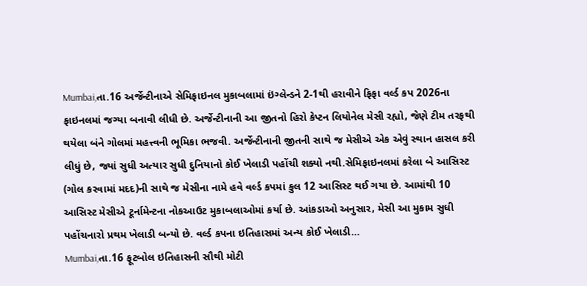Mumbai,તા.16 અર્જેન્ટીનાએ સેમિફાઇનલ મુકાબલામાં ઇંગ્લેન્ડને 2-1થી હરાવીને ફિફા વર્લ્ડ કપ 2026ના ફાઇનલમાં જગ્યા બનાવી લીધી છે. અર્જેન્ટીનાની આ જીતનો હિરો કેપ્ટન લિયોનેલ મેસી રહ્યો, જેણે ટીમ તરફથી થયેલા બંને ગોલમાં મહત્ત્વની ભૂમિકા ભજવી. અર્જેન્ટીનાની જીતની સાથે જ મેસીએ એક એવું સ્થાન હાસલ કરી લીધું છે, જ્યાં સુધી અત્યાર સુધી દુનિયાનો કોઈ ખેલાડી પહોંચી શક્યો નથી.સેમિફાઇનલમાં કરેલા બે આસિસ્ટ (ગોલ કરવામાં મદદ)ની સાથે જ મેસીના નામે હવે વર્લ્ડ કપમાં કુલ 12 આસિસ્ટ થઈ ગયા છે. આમાંથી 10 આસિસ્ટ મેસીએ ટૂર્નામેન્ટના નોકઆઉટ મુકાબલાઓમાં કર્યા છે. આંકડાઓ અનુસાર, મેસી આ મુકામ સુધી પહોંચનારો પ્રથમ ખેલાડી બન્યો છે. વર્લ્ડ કપના ઇતિહાસમાં અન્ય કોઈ ખેલાડી…
Mumbai,તા.16 ફૂટબોલ ઇતિહાસની સૌથી મોટી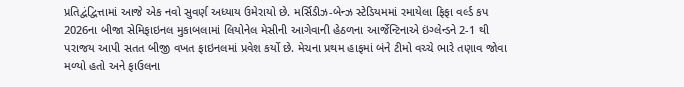પ્રતિદ્વંદ્વિત્તામાં આજે એક નવો સુવર્ણ અધ્યાય ઉમેરાયો છે. મર્સિડીઝ-બેન્ઝ સ્ટેડિયમમાં રમાયેલા ફિફા વર્લ્ડ કપ 2026ના બીજા સેમિફાઇનલ મુકાબલામાં લિયોનેલ મેસીની આગેવાની હેઠળના આર્જેન્ટિનાએ ઇંગ્લેન્ડને 2-1 થી પરાજય આપી સતત બીજી વખત ફાઇનલમાં પ્રવેશ કર્યો છે. મેચના પ્રથમ હાફમાં બંને ટીમો વચ્ચે ભારે તણાવ જોવા મળ્યો હતો અને ફાઉલના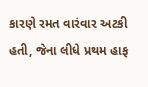કારણે રમત વારંવાર અટકી હતી, જેના લીધે પ્રથમ હાફ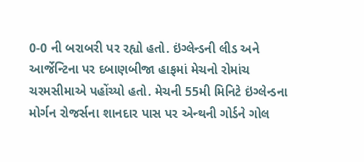0-0 ની બરાબરી પર રહ્યો હતો. ઇંગ્લેન્ડની લીડ અને આર્જેન્ટિના પર દબાણબીજા હાફમાં મેચનો રોમાંચ ચરમસીમાએ પહોંચ્યો હતો. મેચની 55મી મિનિટે ઇંગ્લેન્ડના મોર્ગન રોજર્સના શાનદાર પાસ પર એન્થની ગોર્ડને ગોલ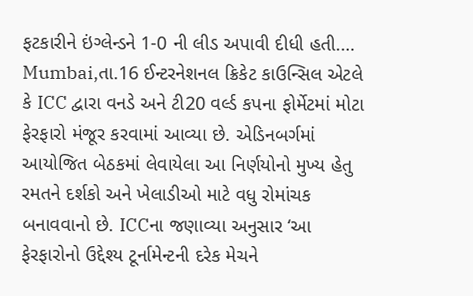ફટકારીને ઇંગ્લેન્ડને 1-0 ની લીડ અપાવી દીધી હતી.…
Mumbai,તા.16 ઈન્ટરનેશનલ ક્રિકેટ કાઉન્સિલ એટલે કે ICC દ્વારા વનડે અને ટી20 વર્લ્ડ કપના ફોર્મેટમાં મોટા ફેરફારો મંજૂર કરવામાં આવ્યા છે. એડિનબર્ગમાં આયોજિત બેઠકમાં લેવાયેલા આ નિર્ણયોનો મુખ્ય હેતુ રમતને દર્શકો અને ખેલાડીઓ માટે વધુ રોમાંચક બનાવવાનો છે. ICCના જણાવ્યા અનુસાર ‘આ ફેરફારોનો ઉદ્દેશ્ય ટૂર્નામેન્ટની દરેક મેચને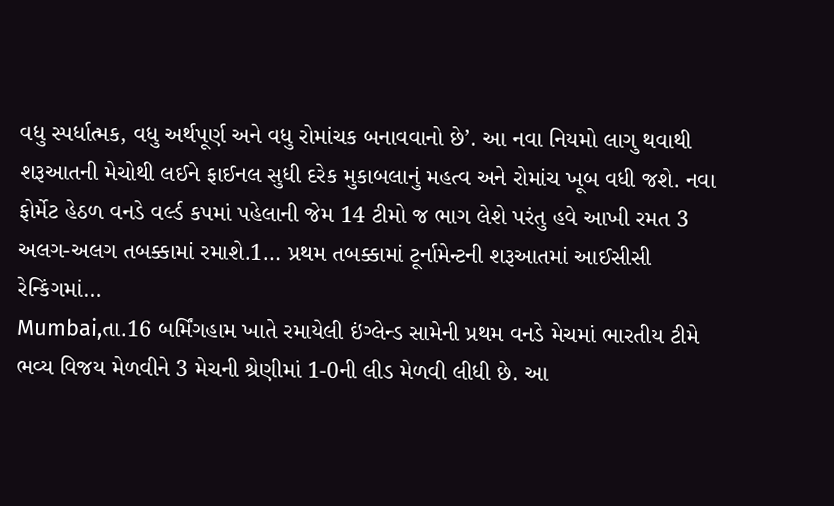વધુ સ્પર્ધાત્મક, વધુ અર્થપૂર્ણ અને વધુ રોમાંચક બનાવવાનો છે’. આ નવા નિયમો લાગુ થવાથી શરૂઆતની મેચોથી લઈને ફાઈનલ સુધી દરેક મુકાબલાનું મહત્વ અને રોમાંચ ખૂબ વધી જશે. નવા ફોર્મેટ હેઠળ વનડે વર્લ્ડ કપમાં પહેલાની જેમ 14 ટીમો જ ભાગ લેશે પરંતુ હવે આખી રમત 3 અલગ-અલગ તબક્કામાં રમાશે.1… પ્રથમ તબક્કામાં ટૂર્નામેન્ટની શરૂઆતમાં આઈસીસી રેન્કિંગમાં…
Mumbai,તા.16 બર્મિંગહામ ખાતે રમાયેલી ઇંગ્લેન્ડ સામેની પ્રથમ વનડે મેચમાં ભારતીય ટીમે ભવ્ય વિજય મેળવીને 3 મેચની શ્રેણીમાં 1-0ની લીડ મેળવી લીધી છે. આ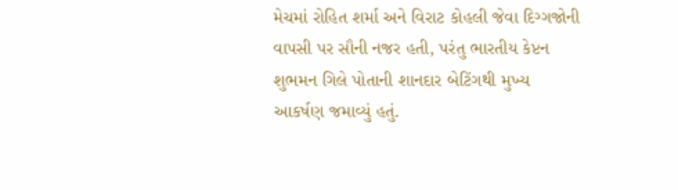મેચમાં રોહિત શર્મા અને વિરાટ કોહલી જેવા દિગ્ગજોની વાપસી પર સૌની નજર હતી, પરંતુ ભારતીય કેપ્ટન શુભમન ગિલે પોતાની શાનદાર બેટિંગથી મુખ્ય આકર્ષણ જમાવ્યું હતું.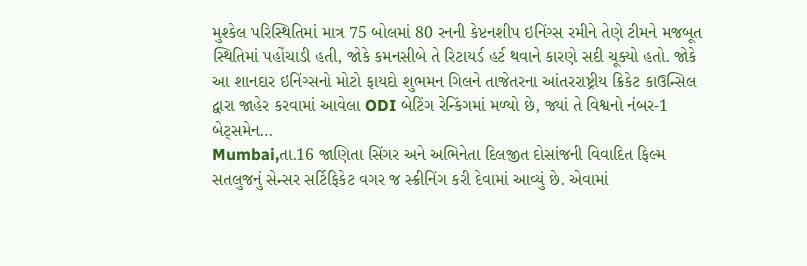મુશ્કેલ પરિસ્થિતિમાં માત્ર 75 બોલમાં 80 રનની કેપ્ટનશીપ ઇનિંગ્સ રમીને તેણે ટીમને મજબૂત સ્થિતિમાં પહોંચાડી હતી, જોકે કમનસીબે તે રિટાયર્ડ હર્ટ થવાને કારણે સદી ચૂક્યો હતો. જોકે આ શાનદાર ઇનિંગ્સનો મોટો ફાયદો શુભમન ગિલને તાજેતરના આંતરરાષ્ટ્રીય ક્રિકેટ કાઉન્સિલ દ્વારા જાહેર કરવામાં આવેલા ODI બેટિંગ રેન્કિંગમાં મળ્યો છે, જ્યાં તે વિશ્વનો નંબર-1 બેટ્સમેન…
Mumbai,તા.16 જાણિતા સિંગર અને અભિનેતા દિલજીત દોસાંજની વિવાદિત ફિલ્મ સતલુજનું સેન્સર સર્ટિફિકેટ વગર જ સ્ક્રીનિંગ કરી દેવામાં આવ્યું છે. એવામાં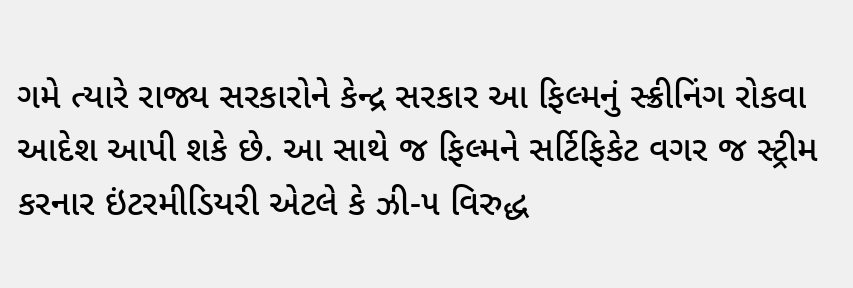ગમે ત્યારે રાજ્ય સરકારોને કેન્દ્ર સરકાર આ ફિલ્મનું સ્ક્રીનિંગ રોકવા આદેશ આપી શકે છે. આ સાથે જ ફિલ્મને સર્ટિફિકેટ વગર જ સ્ટ્રીમ કરનાર ઇંટરમીડિયરી એટલે કે ઝી-૫ વિરુદ્ધ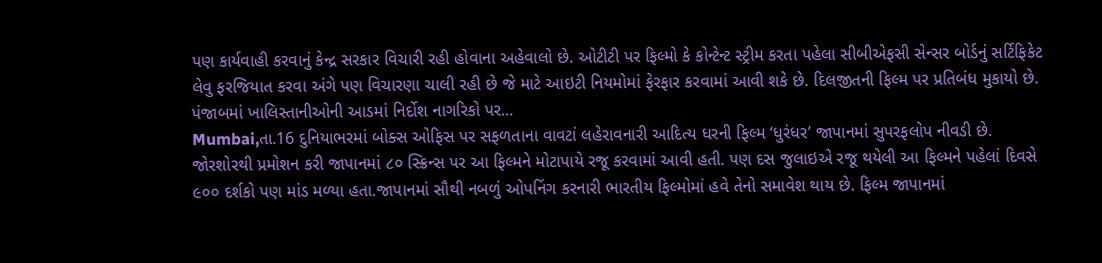પણ કાર્યવાહી કરવાનું કેન્દ્ર સરકાર વિચારી રહી હોવાના અહેવાલો છે. ઓટીટી પર ફિલ્મો કે કોન્ટેન્ટ સ્ટ્રીમ કરતા પહેલા સીબીએફસી સેન્સર બોર્ડનું સર્ટિફિકેટ લેવુ ફરજિયાત કરવા અંગે પણ વિચારણા ચાલી રહી છે જે માટે આઇટી નિયમોમાં ફેરફાર કરવામાં આવી શકે છે. દિલજીતની ફિલ્મ પર પ્રતિબંધ મુકાયો છે. પંજાબમાં ખાલિસ્તાનીઓની આડમાં નિર્દોશ નાગરિકો પર…
Mumbai,તા.16 દુનિયાભરમાં બોક્સ ઓફિસ પર સફળતાના વાવટાં લહેરાવનારી આદિત્ય ધરની ફિલ્મ ‘ધુરંધર’ જાપાનમાં સુપરફલોપ નીવડી છે. જોરશોરથી પ્રમોશન કરી જાપાનમાં ૮૦ સ્ક્રિન્સ પર આ ફિલ્મને મોટાપાયે રજૂ કરવામાં આવી હતી. પણ દસ જુલાઇએ રજૂ થયેલી આ ફિલ્મને પહેલાં દિવસે ૯૦૦ દર્શકો પણ માંડ મળ્યા હતા.જાપાનમાં સૌથી નબળું ઓપનિંગ કરનારી ભારતીય ફિલ્મોમાં હવે તેનો સમાવેશ થાય છે. ફિલ્મ જાપાનમાં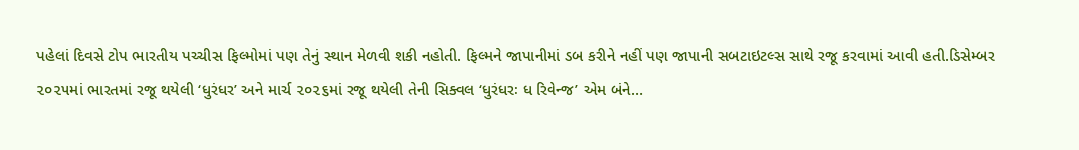પહેલાં દિવસે ટોપ ભારતીય પચ્ચીસ ફિલ્મોમાં પણ તેનું સ્થાન મેળવી શકી નહોતી. ફિલ્મને જાપાનીમાં ડબ કરીને નહીં પણ જાપાની સબટાઇટલ્સ સાથે રજૂ કરવામાં આવી હતી.ડિસેમ્બર ૨૦૨૫માં ભારતમાં રજૂ થયેલી ‘ધુરંધર’ અને માર્ચ ૨૦૨૬માં રજૂ થયેલી તેની સિક્વલ ‘ધુરંધરઃ ધ રિવેન્જ’ એમ બંને…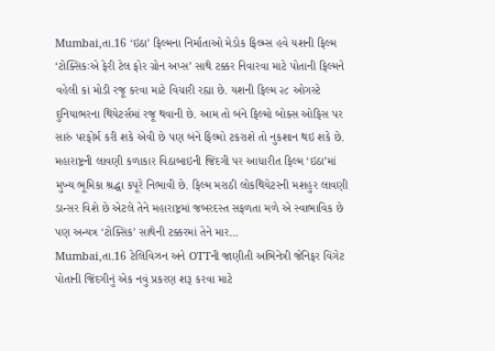Mumbai,તા.16 ‘ઇઠા’ ફિલ્મના નિર્માતાઓ મેડોક ફિલ્મ્સ હવે યશની ફિલ્મ ‘ટોક્સિકઃએ ફેરી ટેલ ફોર ગ્રોન અપ્સ’ સાથે ટક્કર નિવારવા માટે પોતાની ફિલ્મને વહેલી કાં મોડી રજૂ કરવા માટે વિચારી રહ્યા છે. યશની ફિલ્મ ૨૮ ઓગસ્ટે દુનિયાભરના થિયેટર્સમાં રજૂ થવાની છે. આમ તો બંને ફિલ્મો બોક્સ ઓફિસ પર સારું પરફોર્મ કરી શકે એવી છે પણ બંને ફિલ્મો ટકરાશે તો નુકશાન થઇ શકે છે. મહારાષ્ટ્રની લાવણી કળાકાર વિઠાબાઇની જિંદગી પર આધારીત ફિલ્મ ‘ઇઠા’માં મુખ્ય ભૂમિકા શ્રદ્ધા કપૂરે નિભાવી છે. ફિલ્મ મરાઠી લોકથિયેટરની મશહુર લાવણી ડાન્સર વિશે છે એટલે તેને મહારાષ્ટ્રમાં જબરદસ્ત સફળતા મળે એ સ્વાભાવિક છે પણ અન્યત્ર ‘ટોક્સિક’ સાથેની ટક્કરમાં તેને માર…
Mumbai,તા.16 ટેલિવિઝન અને OTTની જાણીતી અભિનેત્રી જેનિફર વિંગેટ પોતાની જિંદગીનું એક નવું પ્રકરણ શરૂ કરવા માટે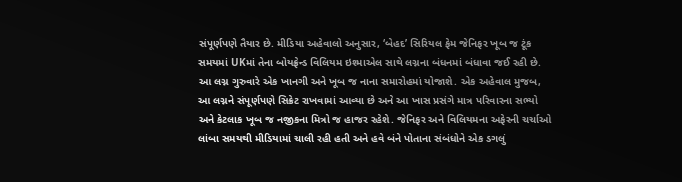સંપૂર્ણપણે તૈયાર છે. મીડિયા અહેવાલો અનુસાર, ‘બેહદ’ સિરિયલ ફેમ જેનિફર ખૂબ જ ટૂંક સમયમાં UKમાં તેના બોયફ્રેન્ડ વિલિયમ ઇશ્માએલ સાથે લગ્નના બંધનમાં બંધાવા જઈ રહી છે. આ લગ્ન ગુરુવારે એક ખાનગી અને ખૂબ જ નાના સમારોહમાં યોજાશે. એક અહેવાલ મુજબ, આ લગ્નને સંપૂર્ણપણે સિક્રેટ રાખવામાં આવ્યા છે અને આ ખાસ પ્રસંગે માત્ર પરિવારના સભ્યો અને કેટલાક ખૂબ જ નજીકના મિત્રો જ હાજર રહેશે. જેનિફર અને વિલિયમના અફેરની ચર્ચાઓ લાંબા સમયથી મીડિયામાં ચાલી રહી હતી અને હવે બંને પોતાના સંબંધોને એક ડગલું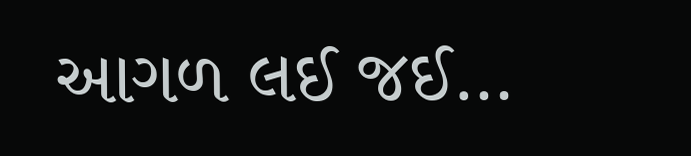આગળ લઈ જઈ…